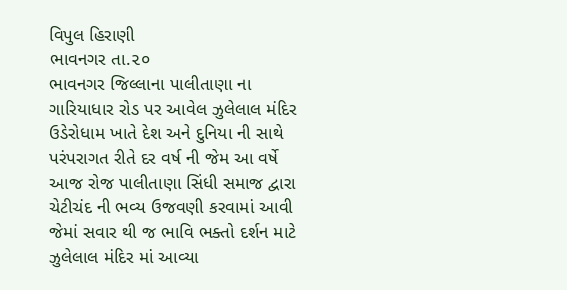વિપુલ હિરાણી
ભાવનગર તા.૨૦
ભાવનગર જિલ્લાના પાલીતાણા ના ગારિયાધાર રોડ પર આવેલ ઝુલેલાલ મંદિર ઉડેરોધામ ખાતે દેશ અને દુનિયા ની સાથે પરંપરાગત રીતે દર વર્ષ ની જેમ આ વર્ષે આજ રોજ પાલીતાણા સિંધી સમાજ દ્વારા ચેટીચંદ ની ભવ્ય ઉજવણી કરવામાં આવી જેમાં સવાર થી જ ભાવિ ભક્તો દર્શન માટે ઝુલેલાલ મંદિર માં આવ્યા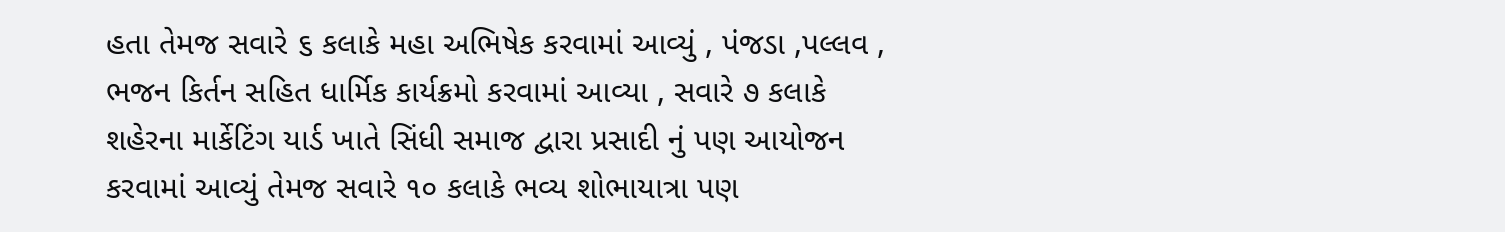હતા તેમજ સવારે ૬ કલાકે મહા અભિષેક કરવામાં આવ્યું , પંજડા ,પલ્લવ , ભજન કિર્તન સહિત ધાર્મિક કાર્યક્રમો કરવામાં આવ્યા , સવારે ૭ કલાકે શહેરના માર્કેટિંગ યાર્ડ ખાતે સિંધી સમાજ દ્વારા પ્રસાદી નું પણ આયોજન કરવામાં આવ્યું તેમજ સવારે ૧૦ કલાકે ભવ્ય શોભાયાત્રા પણ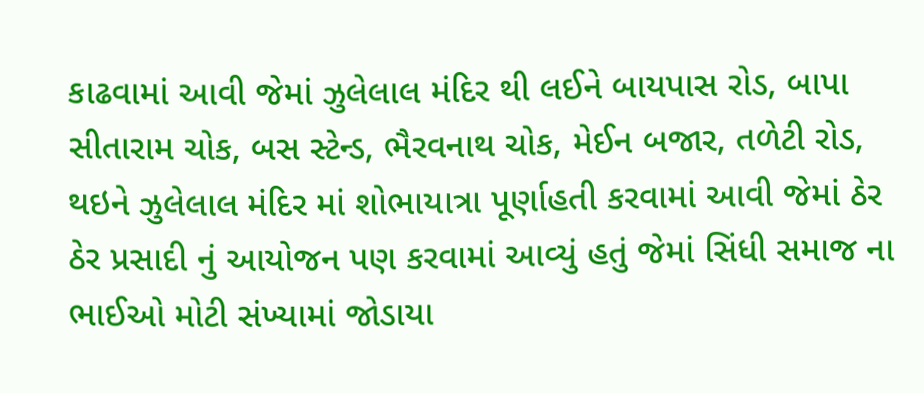કાઢવામાં આવી જેમાં ઝુલેલાલ મંદિર થી લઈને બાયપાસ રોડ, બાપા સીતારામ ચોક, બસ સ્ટેન્ડ, ભૈરવનાથ ચોક, મેઈન બજાર, તળેટી રોડ, થઇને ઝુલેલાલ મંદિર માં શોભાયાત્રા પૂર્ણાહતી કરવામાં આવી જેમાં ઠેર ઠેર પ્રસાદી નું આયોજન પણ કરવામાં આવ્યું હતું જેમાં સિંધી સમાજ ના ભાઈઓ મોટી સંખ્યામાં જોડાયા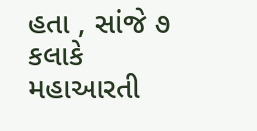હતા , સાંજે ૭ કલાકે મહાઆરતી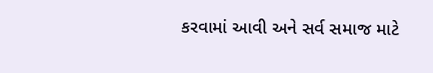કરવામાં આવી અને સર્વ સમાજ માટે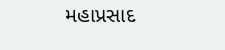મહાપ્રસાદ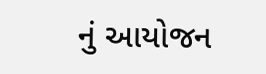નું આયોજન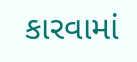કારવામાં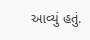આવ્યું હતું.